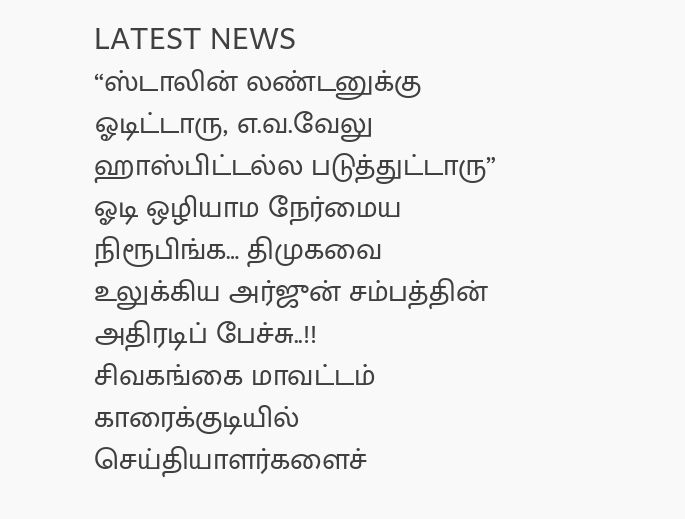LATEST NEWS
“ஸ்டாலின் லண்டனுக்கு ஓடிட்டாரு, எ.வ.வேலு ஹாஸ்பிட்டல்ல படுத்துட்டாரு” ஓடி ஒழியாம நேர்மைய நிரூபிங்க… திமுகவை உலுக்கிய அர்ஜுன் சம்பத்தின் அதிரடிப் பேச்சு..!!
சிவகங்கை மாவட்டம் காரைக்குடியில் செய்தியாளர்களைச்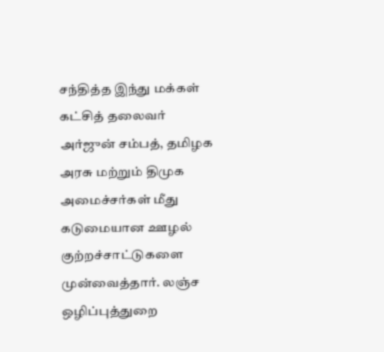சந்தித்த இந்து மக்கள் கட்சித் தலைவர் அர்ஜுன் சம்பத், தமிழக அரசு மற்றும் திமுக அமைச்சர்கள் மீது கடுமையான ஊழல் குற்றச்சாட்டுகளை முன்வைத்தார். லஞ்ச ஒழிப்புத்துறை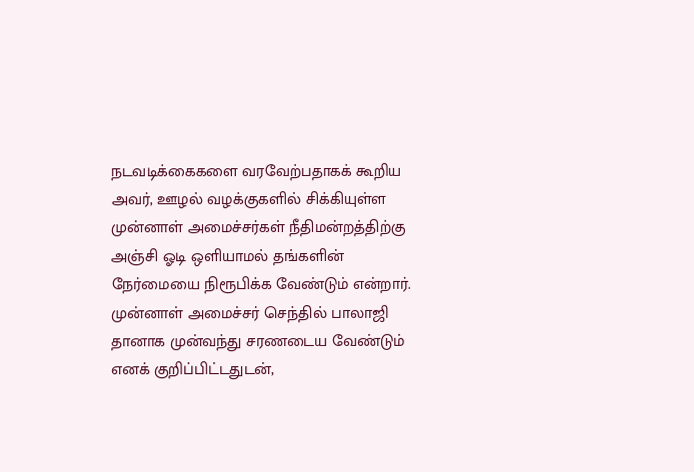நடவடிக்கைகளை வரவேற்பதாகக் கூறிய அவர், ஊழல் வழக்குகளில் சிக்கியுள்ள முன்னாள் அமைச்சர்கள் நீதிமன்றத்திற்கு அஞ்சி ஓடி ஒளியாமல் தங்களின் நேர்மையை நிரூபிக்க வேண்டும் என்றார். முன்னாள் அமைச்சர் செந்தில் பாலாஜி தானாக முன்வந்து சரணடைய வேண்டும் எனக் குறிப்பிட்டதுடன்,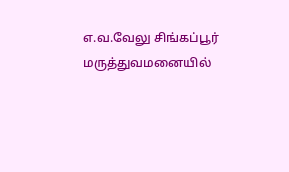எ.வ.வேலு சிங்கப்பூர் மருத்துவமனையில்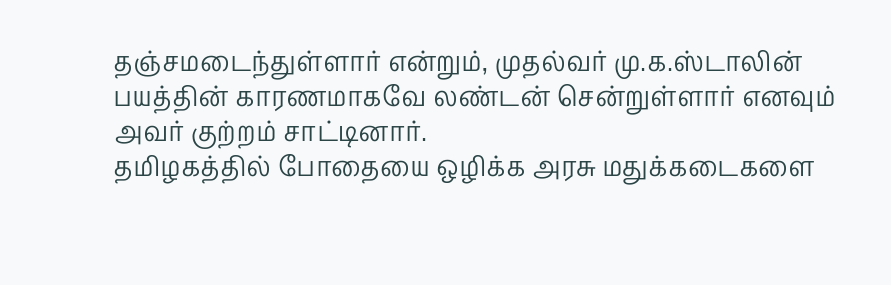தஞ்சமடைந்துள்ளார் என்றும், முதல்வர் மு.க.ஸ்டாலின் பயத்தின் காரணமாகவே லண்டன் சென்றுள்ளார் எனவும் அவர் குற்றம் சாட்டினார்.
தமிழகத்தில் போதையை ஒழிக்க அரசு மதுக்கடைகளை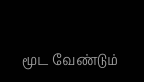மூட வேண்டும்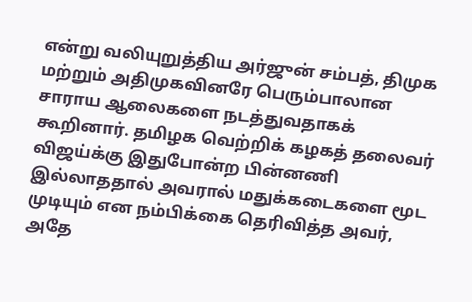என்று வலியுறுத்திய அர்ஜுன் சம்பத், திமுக மற்றும் அதிமுகவினரே பெரும்பாலான சாராய ஆலைகளை நடத்துவதாகக் கூறினார். தமிழக வெற்றிக் கழகத் தலைவர் விஜய்க்கு இதுபோன்ற பின்னணி இல்லாததால் அவரால் மதுக்கடைகளை மூட முடியும் என நம்பிக்கை தெரிவித்த அவர், அதே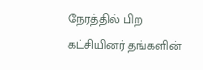நேரத்தில் பிற கட்சியினர் தங்களின்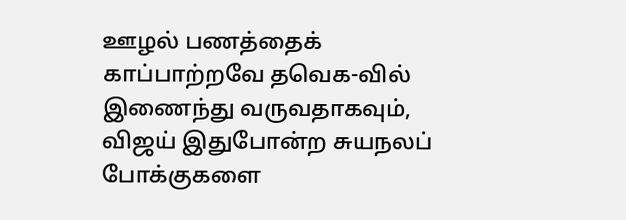ஊழல் பணத்தைக் காப்பாற்றவே தவெக-வில் இணைந்து வருவதாகவும், விஜய் இதுபோன்ற சுயநலப் போக்குகளை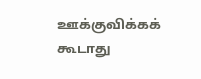ஊக்குவிக்கக் கூடாது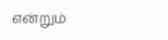என்றும்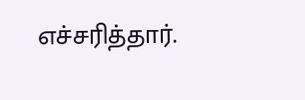எச்சரித்தார்.